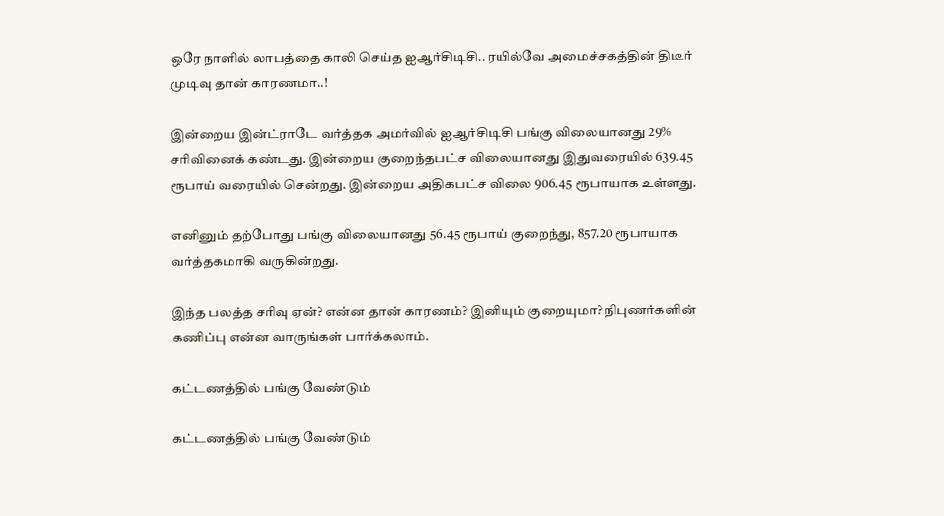ஒரே நாளில் லாபத்தை காலி செய்த ஐஆர்சிடிசி.. ரயில்வே அமைச்சகத்தின் திடீர் முடிவு தான் காரணமா..!

இன்றைய இன்ட்ராடே வர்த்தக அமர்வில் ஐஆர்சிடிசி பங்கு விலையானது 29% சரிவினைக் கண்டது. இன்றைய குறைந்தபட்ச விலையானது இதுவரையில் 639.45 ரூபாய் வரையில் சென்றது. இன்றைய அதிகபட்ச விலை 906.45 ரூபாயாக உள்ளது.

எனினும் தற்போது பங்கு விலையானது 56.45 ரூபாய் குறைந்து, 857.20 ரூபாயாக வர்த்தகமாகி வருகின்றது.

இந்த பலத்த சரிவு ஏன்? என்ன தான் காரணம்? இனியும் குறையுமா? நிபுணர்களின் கணிப்பு என்ன வாருங்கள் பார்க்கலாம்.

கட்டணத்தில் பங்கு வேண்டும்

கட்டணத்தில் பங்கு வேண்டும்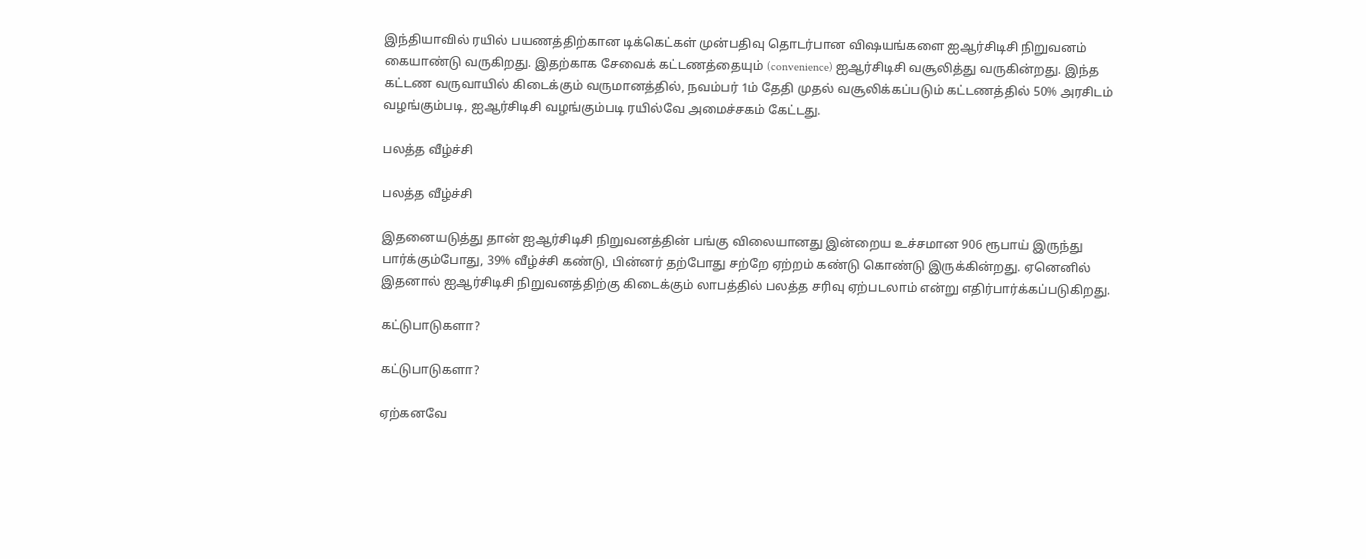இந்தியாவில் ரயில் பயணத்திற்கான டிக்கெட்கள் முன்பதிவு தொடர்பான விஷயங்களை ஐஆர்சிடிசி நிறுவனம் கையாண்டு வருகிறது. இதற்காக சேவைக் கட்டணத்தையும் (convenience) ஐஆர்சிடிசி வசூலித்து வருகின்றது. இந்த கட்டண வருவாயில் கிடைக்கும் வருமானத்தில், நவம்பர் 1ம் தேதி முதல் வசூலிக்கப்படும் கட்டணத்தில் 50% அரசிடம் வழங்கும்படி, ஐஆர்சிடிசி வழங்கும்படி ரயில்வே அமைச்சகம் கேட்டது.

பலத்த வீழ்ச்சி

பலத்த வீழ்ச்சி

இதனையடுத்து தான் ஐஆர்சிடிசி நிறுவனத்தின் பங்கு விலையானது இன்றைய உச்சமான 906 ரூபாய் இருந்து பார்க்கும்போது, 39% வீழ்ச்சி கண்டு, பின்னர் தற்போது சற்றே ஏற்றம் கண்டு கொண்டு இருக்கின்றது. ஏனெனில் இதனால் ஐஆர்சிடிசி நிறுவனத்திற்கு கிடைக்கும் லாபத்தில் பலத்த சரிவு ஏற்படலாம் என்று எதிர்பார்க்கப்படுகிறது.

கட்டுபாடுகளா?

கட்டுபாடுகளா?

ஏற்கனவே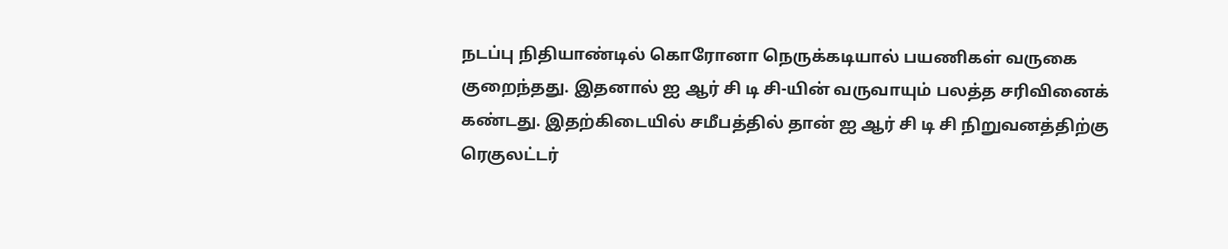நடப்பு நிதியாண்டில் கொரோனா நெருக்கடியால் பயணிகள் வருகை குறைந்தது. இதனால் ஐ ஆர் சி டி சி-யின் வருவாயும் பலத்த சரிவினைக் கண்டது. இதற்கிடையில் சமீபத்தில் தான் ஐ ஆர் சி டி சி நிறுவனத்திற்கு ரெகுலட்டர்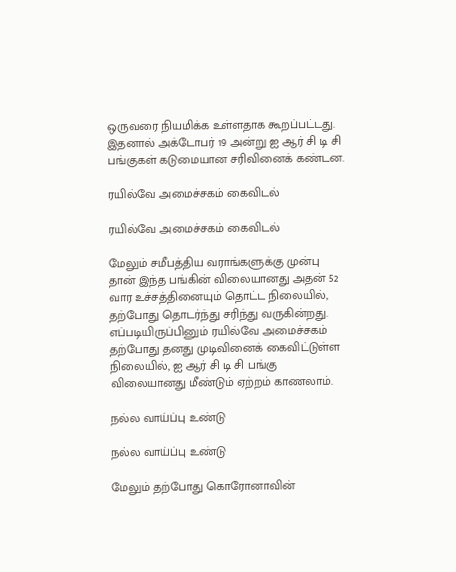ஒருவரை நியமிக்க உள்ளதாக கூறப்பட்டது. இதனால் அக்டோபர் 19 அன்று ஐ ஆர் சி டி சி பங்குகள் கடுமையான சரிவினைக் கண்டன.

ரயில்வே அமைச்சகம் கைவிடல்

ரயில்வே அமைச்சகம் கைவிடல்

மேலும் சமீபத்திய வராங்களுக்கு முன்பு தான் இந்த பங்கின் விலையானது அதன் 52 வார உச்சத்தினையும் தொட்ட நிலையில், தற்போது தொடர்ந்து சரிந்து வருகின்றது. எப்படியிருப்பினும் ரயில்வே அமைச்சகம் தற்போது தனது முடிவினைக் கைவிட்டுள்ள நிலையில், ஐ ஆர் சி டி சி பங்கு விலையானது மீண்டும் ஏற்றம் காணலாம்.

நல்ல வாய்ப்பு உண்டு

நல்ல வாய்ப்பு உண்டு

மேலும் தற்போது கொரோனாவின்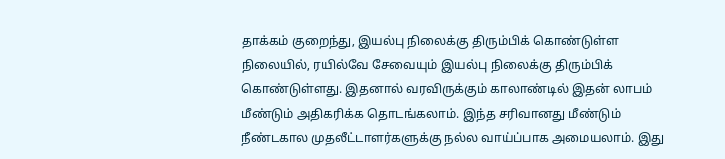தாக்கம் குறைந்து, இயல்பு நிலைக்கு திரும்பிக் கொண்டுள்ள நிலையில், ரயில்வே சேவையும் இயல்பு நிலைக்கு திரும்பிக் கொண்டுள்ளது. இதனால் வரவிருக்கும் காலாண்டில் இதன் லாபம் மீண்டும் அதிகரிக்க தொடங்கலாம். இந்த சரிவானது மீண்டும் நீண்டகால முதலீட்டாளர்களுக்கு நல்ல வாய்ப்பாக அமையலாம். இது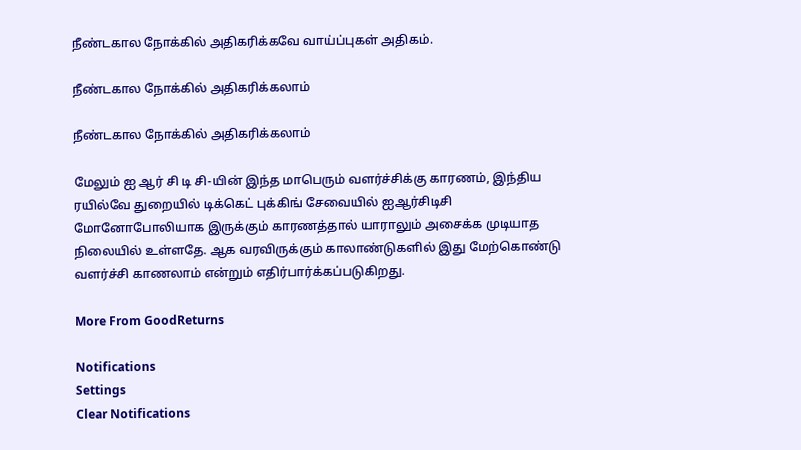நீண்டகால நோக்கில் அதிகரிக்கவே வாய்ப்புகள் அதிகம்.

நீண்டகால நோக்கில் அதிகரிக்கலாம்

நீண்டகால நோக்கில் அதிகரிக்கலாம்

மேலும் ஐ ஆர் சி டி சி-யின் இந்த மாபெரும் வளர்ச்சிக்கு காரணம், இந்திய ரயில்வே துறையில் டிக்கெட் புக்கிங் சேவையில் ஐஆர்சிடிசி மோனோபோலியாக இருக்கும் காரணத்தால் யாராலும் அசைக்க முடியாத நிலையில் உள்ளதே. ஆக வரவிருக்கும் காலாண்டுகளில் இது மேற்கொண்டு வளர்ச்சி காணலாம் என்றும் எதிர்பார்க்கப்படுகிறது.

More From GoodReturns

Notifications
Settings
Clear Notifications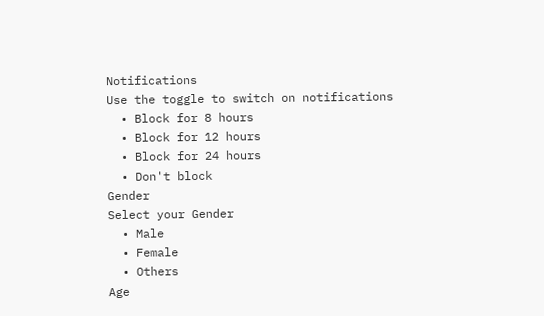Notifications
Use the toggle to switch on notifications
  • Block for 8 hours
  • Block for 12 hours
  • Block for 24 hours
  • Don't block
Gender
Select your Gender
  • Male
  • Female
  • Others
Age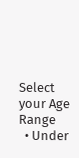Select your Age Range
  • Under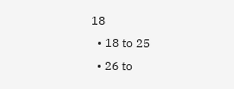18
  • 18 to 25
  • 26 to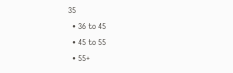35
  • 36 to 45
  • 45 to 55
  • 55+